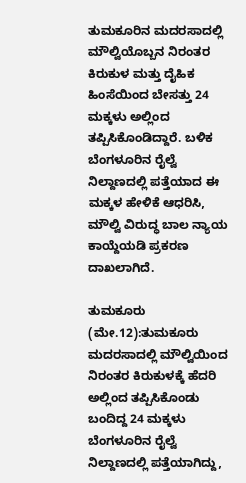ತುಮಕೂರಿನ ಮದರಸಾದಲ್ಲಿ ಮೌಲ್ವಿಯೊಬ್ಬನ ನಿರಂತರ ಕಿರುಕುಳ ಮತ್ತು ದೈಹಿಕ ಹಿಂಸೆಯಿಂದ ಬೇಸತ್ತು 24 ಮಕ್ಕಳು ಅಲ್ಲಿಂದ ತಪ್ಪಿಸಿಕೊಂಡಿದ್ದಾರೆ. ಬಳಿಕ ಬೆಂಗಳೂರಿನ ರೈಲ್ವೆ ನಿಲ್ದಾಣದಲ್ಲಿ ಪತ್ತೆಯಾದ ಈ ಮಕ್ಕಳ ಹೇಳಿಕೆ ಆಧರಿಸಿ, ಮೌಲ್ವಿ ವಿರುದ್ಧ ಬಾಲ ನ್ಯಾಯ ಕಾಯ್ದೆಯಡಿ ಪ್ರಕರಣ ದಾಖಲಾಗಿದೆ.

ತುಮಕೂರು (ಮೇ.12):ತುಮಕೂರು ಮದರಸಾದಲ್ಲಿ ಮೌಲ್ವಿಯಿಂದ ನಿರಂತರ ಕಿರುಕುಳಕ್ಕೆ ಹೆದರಿ ಅಲ್ಲಿಂದ ತಪ್ಪಿಸಿಕೊಂಡು ಬಂದಿದ್ದ 24 ಮಕ್ಕಳು ಬೆಂಗಳೂರಿನ ರೈಲ್ವೆ ನಿಲ್ದಾಣದಲ್ಲಿ ಪತ್ತೆಯಾಗಿದ್ದು,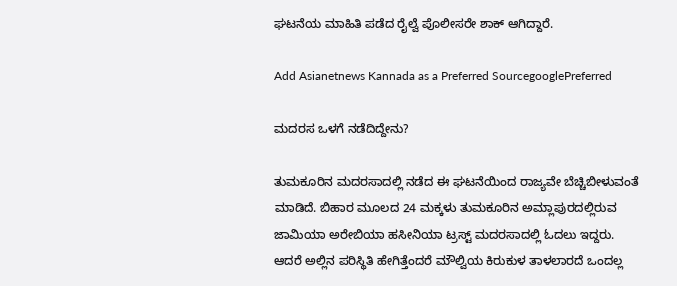ಘಟನೆಯ ಮಾಹಿತಿ ಪಡೆದ ರೈಲ್ವೆ ಪೊಲೀಸರೇ ಶಾಕ್ ಆಗಿದ್ದಾರೆ.

Add Asianetnews Kannada as a Preferred SourcegooglePreferred

ಮದರಸ ಒಳಗೆ ನಡೆದಿದ್ದೇನು?

ತುಮಕೂರಿನ ಮದರಸಾದಲ್ಲಿ ನಡೆದ ಈ ಘಟನೆಯಿಂದ ರಾಜ್ಯವೇ ಬೆಚ್ಚಿಬೀಳುವಂತೆ ಮಾಡಿದೆ. ಬಿಹಾರ ಮೂಲದ 24 ಮಕ್ಕಳು ತುಮಕೂರಿನ ಅಮ್ಲಾಪುರದಲ್ಲಿರುವ ಜಾಮಿಯಾ ಅರೇಬಿಯಾ ಹಸೀನಿಯಾ ಟ್ರಸ್ಟ್ ಮದರಸಾದಲ್ಲಿ ಓದಲು ಇದ್ದರು. ಆದರೆ ಅಲ್ಲಿನ ಪರಿಸ್ಥಿತಿ ಹೇಗಿತ್ತೆಂದರೆ ಮೌಲ್ವಿಯ ಕಿರುಕುಳ ತಾಳಲಾರದೆ ಒಂದಲ್ಲ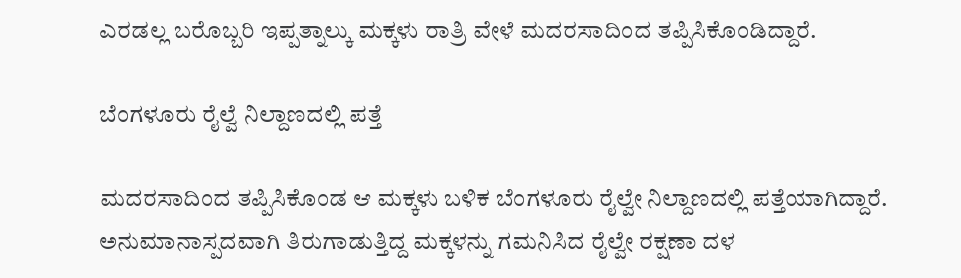ಎರಡಲ್ಲ ಬರೊಬ್ಬರಿ ಇಪ್ಪತ್ನಾಲ್ಕು ಮಕ್ಕಳು ರಾತ್ರಿ ವೇಳೆ ಮದರಸಾದಿಂದ ತಪ್ಪಿಸಿಕೊಂಡಿದ್ದಾರೆ.

ಬೆಂಗಳೂರು ರೈಲ್ವೆ ನಿಲ್ದಾಣದಲ್ಲಿ ಪತ್ತೆ

ಮದರಸಾದಿಂದ ತಪ್ಪಿಸಿಕೊಂಡ ಆ ಮಕ್ಕಳು ಬಳಿಕ ಬೆಂಗಳೂರು ರೈಲ್ವೇ ನಿಲ್ದಾಣದಲ್ಲಿ ಪತ್ತೆಯಾಗಿದ್ದಾರೆ. ಅನುಮಾನಾಸ್ಪದವಾಗಿ ತಿರುಗಾಡುತ್ತಿದ್ದ ಮಕ್ಕಳನ್ನು ಗಮನಿಸಿದ ರೈಲ್ವೇ ರಕ್ಷಣಾ ದಳ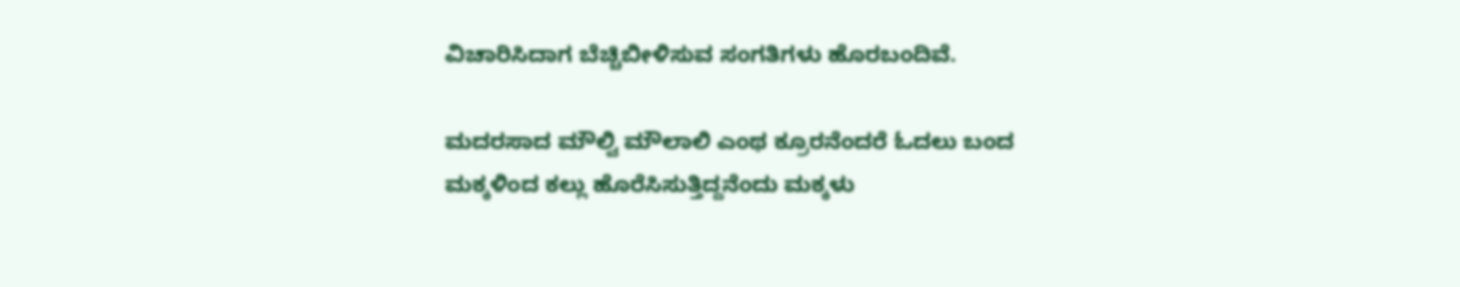ವಿಚಾರಿಸಿದಾಗ ಬೆಚ್ಚಿಬೀಳಿಸುವ ಸಂಗತಿಗಳು ಹೊರಬಂದಿವೆ.

ಮದರಸಾದ ಮೌಲ್ವಿ ಮೌಲಾಲಿ ಎಂಥ ಕ್ರೂರನೆಂದರೆ ಓದಲು ಬಂದ ಮಕ್ಕಳಿಂದ ಕಲ್ಲು ಹೊರೆಸಿಸುತ್ತಿದ್ದನೆಂದು ಮಕ್ಕಳು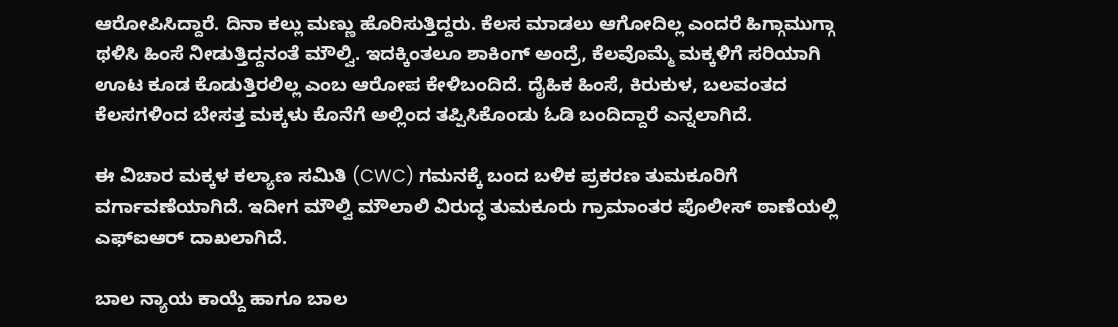ಆರೋಪಿಸಿದ್ದಾರೆ. ದಿನಾ ಕಲ್ಲು ಮಣ್ಣು ಹೊರಿಸುತ್ತಿದ್ದರು. ಕೆಲಸ ಮಾಡಲು ಆಗೋದಿಲ್ಲ ಎಂದರೆ ಹಿಗ್ಗಾಮುಗ್ಗಾ ಥಳಿಸಿ ಹಿಂಸೆ ನೀಡುತ್ತಿದ್ದನಂತೆ ಮೌಲ್ವಿ. ಇದಕ್ಕಿಂತಲೂ ಶಾಕಿಂಗ್ ಅಂದ್ರೆ, ಕೆಲವೊಮ್ಮೆ ಮಕ್ಕಳಿಗೆ ಸರಿಯಾಗಿ ಊಟ ಕೂಡ ಕೊಡುತ್ತಿರಲಿಲ್ಲ ಎಂಬ ಆರೋಪ ಕೇಳಿಬಂದಿದೆ. ದೈಹಿಕ ಹಿಂಸೆ, ಕಿರುಕುಳ, ಬಲವಂತದ ಕೆಲಸಗಳಿಂದ ಬೇಸತ್ತ ಮಕ್ಕಳು ಕೊನೆಗೆ ಅಲ್ಲಿಂದ ತಪ್ಪಿಸಿಕೊಂಡು ಓಡಿ ಬಂದಿದ್ದಾರೆ ಎನ್ನಲಾಗಿದೆ.

ಈ ವಿಚಾರ ಮಕ್ಕಳ ಕಲ್ಯಾಣ ಸಮಿತಿ (CWC) ಗಮನಕ್ಕೆ ಬಂದ ಬಳಿಕ ಪ್ರಕರಣ ತುಮಕೂರಿಗೆ ವರ್ಗಾವಣೆಯಾಗಿದೆ. ಇದೀಗ ಮೌಲ್ವಿ ಮೌಲಾಲಿ ವಿರುದ್ಧ ತುಮಕೂರು ಗ್ರಾಮಾಂತರ ಪೊಲೀಸ್ ಠಾಣೆಯಲ್ಲಿ ಎಫ್‌ಐಆರ್ ದಾಖಲಾಗಿದೆ.

ಬಾಲ ನ್ಯಾಯ ಕಾಯ್ದೆ ಹಾಗೂ ಬಾಲ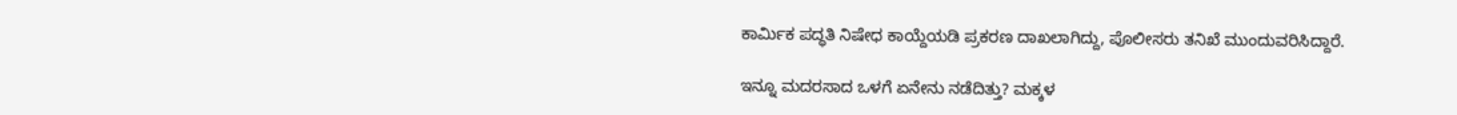ಕಾರ್ಮಿಕ ಪದ್ಧತಿ ನಿಷೇಧ ಕಾಯ್ದೆಯಡಿ ಪ್ರಕರಣ ದಾಖಲಾಗಿದ್ದು, ಪೊಲೀಸರು ತನಿಖೆ ಮುಂದುವರಿಸಿದ್ದಾರೆ.

ಇನ್ನೂ ಮದರಸಾದ ಒಳಗೆ ಏನೇನು ನಡೆದಿತ್ತು? ಮಕ್ಕಳ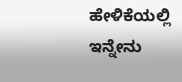ಹೇಳಿಕೆಯಲ್ಲಿ ಇನ್ನೇನು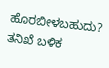ಹೊರಬೀಳಬಹುದು? ತನಿಖೆ ಬಳಿಕ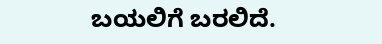ಬಯಲಿಗೆ ಬರಲಿದೆ.